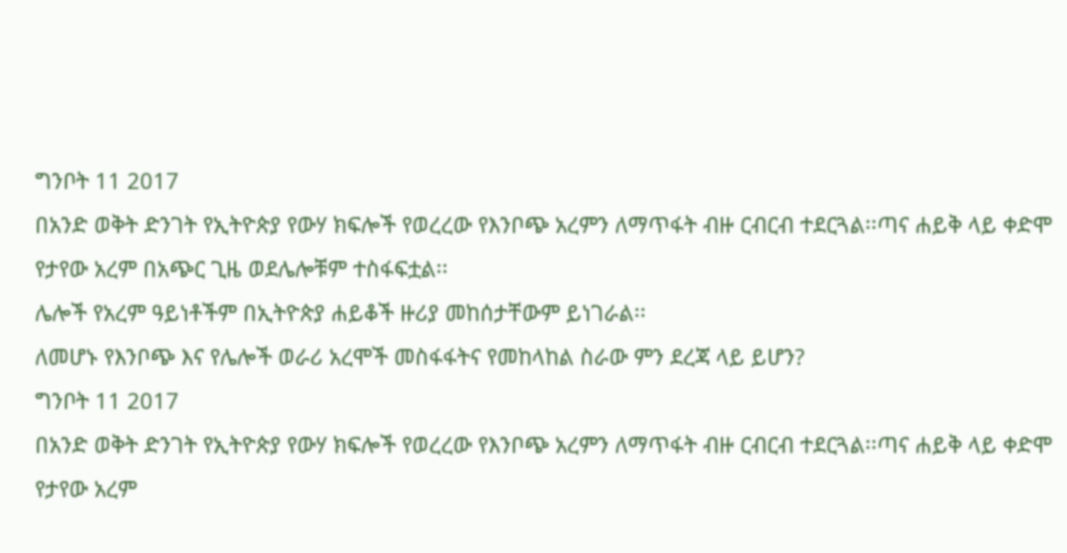ግንቦት 11 2017
በአንድ ወቅት ድንገት የኢትዮጵያ የውሃ ክፍሎች የወረረው የእንቦጭ አረምን ለማጥፋት ብዙ ርብርብ ተደርጓል፡፡ጣና ሐይቅ ላይ ቀድሞ የታየው አረም በአጭር ጊዜ ወደሌሎቹም ተስፋፍቷል፡፡
ሌሎች የአረም ዓይነቶችም በኢትዮጵያ ሐይቆች ዙሪያ መከሰታቸውም ይነገራል፡፡
ለመሆኑ የእንቦጭ እና የሌሎች ወራሪ አረሞች መስፋፋትና የመከላከል ስራው ምን ደረጃ ላይ ይሆን?
ግንቦት 11 2017
በአንድ ወቅት ድንገት የኢትዮጵያ የውሃ ክፍሎች የወረረው የእንቦጭ አረምን ለማጥፋት ብዙ ርብርብ ተደርጓል፡፡ጣና ሐይቅ ላይ ቀድሞ የታየው አረም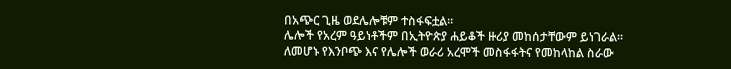በአጭር ጊዜ ወደሌሎቹም ተስፋፍቷል፡፡
ሌሎች የአረም ዓይነቶችም በኢትዮጵያ ሐይቆች ዙሪያ መከሰታቸውም ይነገራል፡፡
ለመሆኑ የእንቦጭ እና የሌሎች ወራሪ አረሞች መስፋፋትና የመከላከል ስራው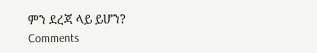ምን ደረጃ ላይ ይሆን?
Comments